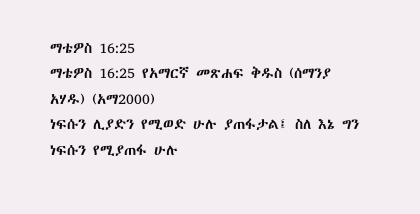ማቴዎስ 16:25
ማቴዎስ 16:25 የአማርኛ መጽሐፍ ቅዱስ (ሰማንያ አሃዱ) (አማ2000)
ነፍሱን ሊያድን የሚወድ ሁሉ ያጠፋታል፤ ስለ እኔ ግን ነፍሱን የሚያጠፋ ሁሉ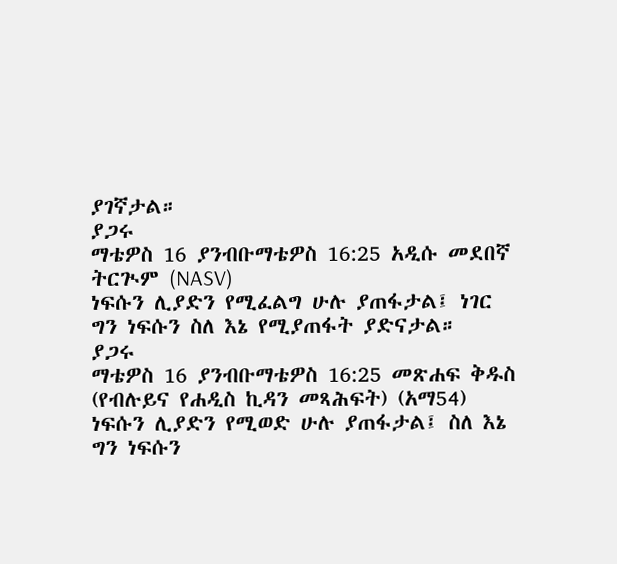ያገኛታል።
ያጋሩ
ማቴዎስ 16 ያንብቡማቴዎስ 16:25 አዲሱ መደበኛ ትርጒም (NASV)
ነፍሱን ሊያድን የሚፈልግ ሁሉ ያጠፋታል፤ ነገር ግን ነፍሱን ስለ እኔ የሚያጠፋት ያድናታል።
ያጋሩ
ማቴዎስ 16 ያንብቡማቴዎስ 16:25 መጽሐፍ ቅዱስ (የብሉይና የሐዲስ ኪዳን መጻሕፍት) (አማ54)
ነፍሱን ሊያድን የሚወድ ሁሉ ያጠፋታል፤ ስለ እኔ ግን ነፍሱን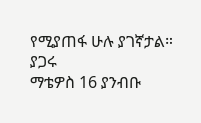የሚያጠፋ ሁሉ ያገኛታል።
ያጋሩ
ማቴዎስ 16 ያንብቡ